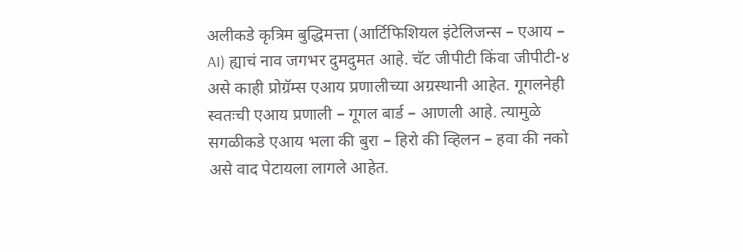अलीकडे कृत्रिम बुद्धिमत्ता (आर्टिफिशियल इंटेलिजन्स – एआय – AI) ह्याचं नाव जगभर दुमदुमत आहे. चॅट जीपीटी किंवा जीपीटी-४ असे काही प्रोग्रॅम्स एआय प्रणालीच्या अग्रस्थानी आहेत. गूगलनेही स्वतःची एआय प्रणाली – गूगल बार्ड – आणली आहे. त्यामुळे सगळीकडे एआय भला की बुरा – हिरो की व्हिलन – हवा की नको असे वाद पेटायला लागले आहेत.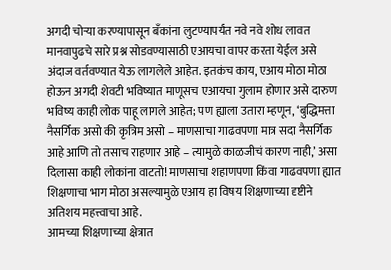अगदी चोऱ्या करण्यापासून बँकांना लुटण्यापर्यंत नवे नवे शोध लावत मानवापुढचे सारे प्रश्न सोडवण्यासाठी एआयचा वापर करता येईल असे अंदाज वर्तवण्यात येऊ लागलेले आहेत. इतकंच काय, एआय मोठा मोठा होऊन अगदी शेवटी भविष्यात माणूसच एआयचा गुलाम होणार असे दारुण भविष्य काही लोक पाहू लागले आहेत; पण ह्याला उतारा म्हणून, ‘बुद्धिमत्ता नैसर्गिक असो की कृत्रिम असो – माणसाचा गाढवपणा मात्र सदा नैसर्गिक आहे आणि तो तसाच राहणार आहे – त्यामुळे काळजीचं कारण नाही,’ असा दिलासा काही लोकांना वाटतो! माणसाचा शहाणपणा किंवा गाढवपणा ह्यात शिक्षणाचा भाग मोठा असल्यामुळे एआय हा विषय शिक्षणाच्या दृष्टीने अतिशय महत्त्वाचा आहे.
आमच्या शिक्षणाच्या क्षेत्रात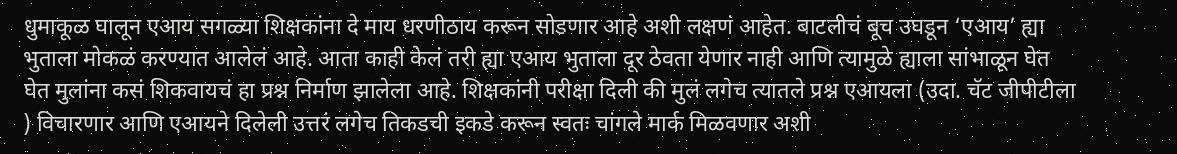धुमाकूळ घालून एआय सगळ्या शिक्षकांना दे माय धरणीठाय करून सोडणार आहे अशी लक्षणं आहेत. बाटलीचं बूच उघडून ‘एआय’ ह्या भुताला मोकळं करण्यात आलेलं आहे. आता काही केलं तरी ह्या एआय भुताला दूर ठेवता येणार नाही आणि त्यामुळे ह्याला सांभाळून घेत घेत मुलांना कसं शिकवायचं हा प्रश्न निर्माण झालेला आहे. शिक्षकांनी परीक्षा दिली की मुलं लगेच त्यातले प्रश्न एआयला (उदा. चॅट जीपीटीला ) विचारणार आणि एआयने दिलेली उत्तरं लगेच तिकडची इकडे करून स्वतः चांगले मार्क मिळवणार अशी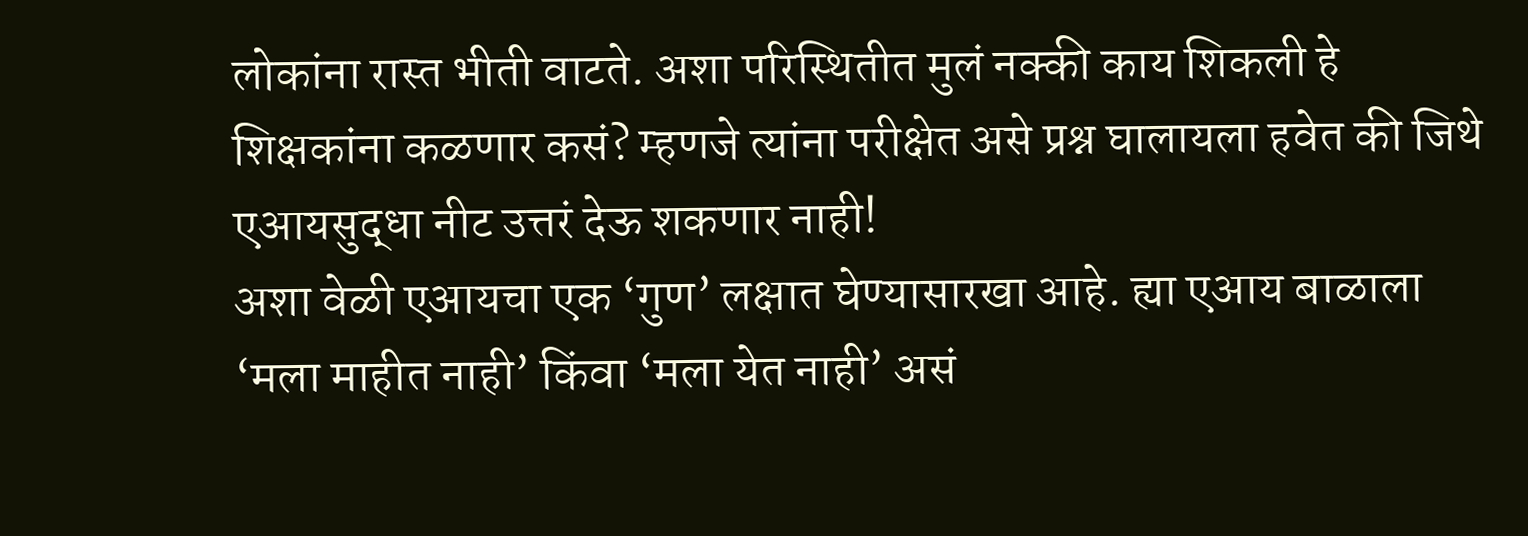लोकांना रास्त भीती वाटते. अशा परिस्थितीत मुलं नक्की काय शिकली हे शिक्षकांना कळणार कसं? म्हणजे त्यांना परीक्षेत असे प्रश्न घालायला हवेत की जिथे एआयसुद्धा नीट उत्तरं देऊ शकणार नाही!
अशा वेळी एआयचा एक ‘गुण’ लक्षात घेण्यासारखा आहे. ह्या एआय बाळाला ‘मला माहीत नाही’ किंवा ‘मला येत नाही’ असं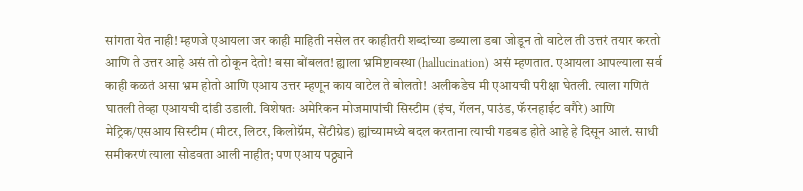सांगता येत नाही! म्हणजे एआयला जर काही माहिती नसेल तर काहीतरी शब्दांच्या डब्याला डबा जोडून तो वाटेल ती उत्तरं तयार करतो आणि ते उत्तर आहे असं तो ठोकून देतो! बसा बोंबलत! ह्याला भ्रमिष्टावस्था (hallucination) असं म्हणतात. एआयला आपल्याला सर्व काही कळतं असा भ्रम होतो आणि एआय उत्तर म्हणून काय वाटेल ते बोलतो! अलीकडेच मी एआयची परीक्षा घेतली. त्याला गणितं घातली तेव्हा एआयची दांडी उडाली. विशेषतः अमेरिकन मोजमापांची सिस्टीम (इंच, गॅलन, पाउंड, फॅरनहाईट वगैरे) आणि मेट्रिक/एसआय सिस्टीम (मीटर, लिटर, किलोग्रॅम, सेंटीग्रेड) ह्यांच्यामध्ये बदल करताना त्याची गडबड होते आहे हे दिसून आलं. साधी समीकरणं त्याला सोडवता आली नाहीत; पण एआय पठ्ठ्याने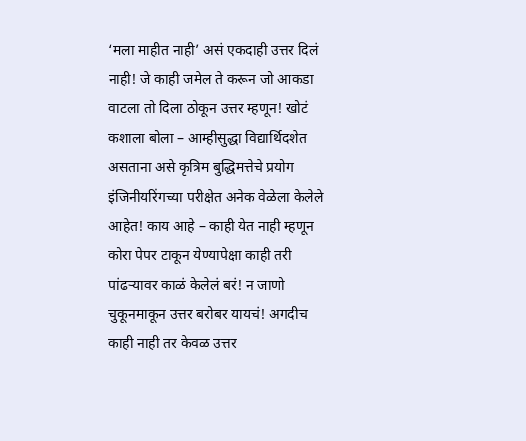‘मला माहीत नाही’ असं एकदाही उत्तर दिलं नाही! जे काही जमेल ते करून जो आकडा वाटला तो दिला ठोकून उत्तर म्हणून! खोटं कशाला बोला – आम्हीसुद्धा विद्यार्थिदशेत असताना असे कृत्रिम बुद्धिमत्तेचे प्रयोग इंजिनीयरिंगच्या परीक्षेत अनेक वेळेला केलेले आहेत! काय आहे – काही येत नाही म्हणून कोरा पेपर टाकून येण्यापेक्षा काही तरी पांढऱ्यावर काळं केलेलं बरं! न जाणो चुकूनमाकून उत्तर बरोबर यायचं! अगदीच काही नाही तर केवळ उत्तर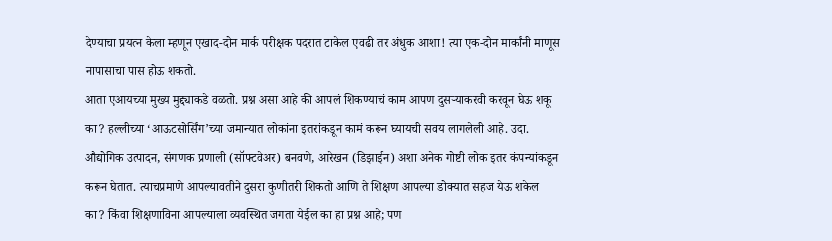देण्याचा प्रयत्न केला म्हणून एखाद-दोन मार्क परीक्षक पदरात टाकेल एवढी तर अंधुक आशा! त्या एक-दोन मार्कांनी माणूस नापासाचा पास होऊ शकतो.
आता एआयच्या मुख्य मुद्द्याकडे वळतो. प्रश्न असा आहे की आपलं शिकण्याचं काम आपण दुसऱ्याकरवी करवून घेऊ शकू का? हल्लीच्या ‘आऊटसोर्सिंग’च्या जमान्यात लोकांना इतरांकडून कामं करून घ्यायची सवय लागलेली आहे. उदा. औद्योगिक उत्पादन, संगणक प्रणाली (सॉफ्टवेअर) बनवणे, आरेखन (डिझाईन) अशा अनेक गोष्टी लोक इतर कंपन्यांकडून करून घेतात. त्याचप्रमाणे आपल्यावतीने दुसरा कुणीतरी शिकतो आणि ते शिक्षण आपल्या डोक्यात सहज येऊ शकेल का? किंवा शिक्षणाविना आपल्याला व्यवस्थित जगता येईल का हा प्रश्न आहे; पण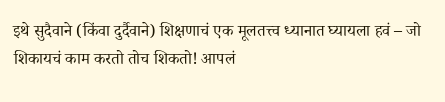इथे सुदैवाने (किंवा दुर्दैवाने) शिक्षणाचं एक मूलतत्त्व ध्यानात घ्यायला हवं – जो शिकायचं काम करतो तोच शिकतो! आपलं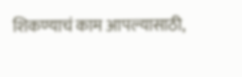शिकण्याचं काम आपल्यासाठी,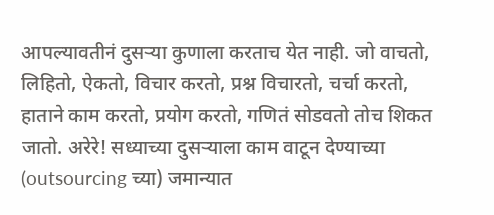आपल्यावतीनं दुसऱ्या कुणाला करताच येत नाही. जो वाचतो, लिहितो, ऐकतो, विचार करतो, प्रश्न विचारतो, चर्चा करतो, हाताने काम करतो, प्रयोग करतो, गणितं सोडवतो तोच शिकत जातो. अरेरे! सध्याच्या दुसऱ्याला काम वाटून देण्याच्या (outsourcing च्या) जमान्यात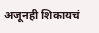अजूनही शिकायचं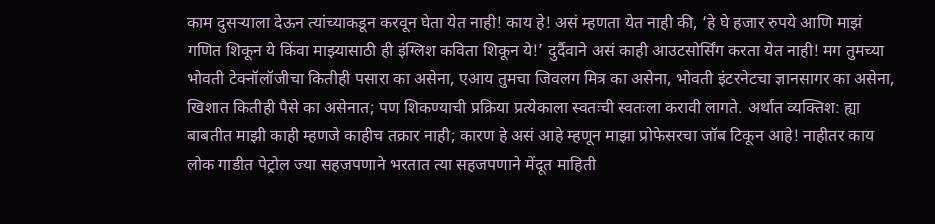काम दुसऱ्याला देऊन त्यांच्याकडून करवून घेता येत नाही! काय हे! असं म्हणता येत नाही की, ‘हे घे हजार रुपये आणि माझं गणित शिकून ये किंवा माझ्यासाठी ही इंग्लिश कविता शिकून ये!’ दुर्दैवाने असं काही आउटसोर्सिंग करता येत नाही! मग तुमच्या भोवती टेक्नॉलॉजीचा कितीही पसारा का असेना, एआय तुमचा जिवलग मित्र का असेना, भोवती इंटरनेटचा ज्ञानसागर का असेना, खिशात कितीही पैसे का असेनात; पण शिकण्याची प्रक्रिया प्रत्येकाला स्वतःची स्वतःला करावी लागते. अर्थात व्यक्तिश: ह्या बाबतीत माझी काही म्हणजे काहीच तक्रार नाही; कारण हे असं आहे म्हणून माझा प्रोफेसरचा जॉब टिकून आहे! नाहीतर काय लोक गाडीत पेट्रोल ज्या सहजपणाने भरतात त्या सहजपणाने मेंदूत माहिती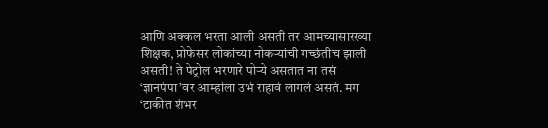आणि अक्कल भरता आली असती तर आमच्यासारख्या शिक्षक, प्रोफेसर लोकांच्या नोकऱ्यांची गच्छंतीच झाली असती! ते पेट्रोल भरणारे पोऱ्ये असतात ना तसं ‘ज्ञानपंपा’वर आम्हांला उभं राहावं लागलं असतं. मग ‘टाकीत शंभर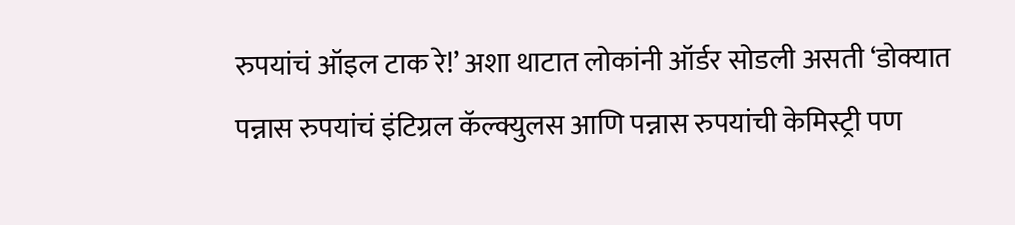रुपयांचं ऑइल टाक रे!’ अशा थाटात लोकांनी ऑर्डर सोडली असती ‘डोक्यात पन्नास रुपयांचं इंटिग्रल कॅल्क्युलस आणि पन्नास रुपयांची केमिस्ट्री पण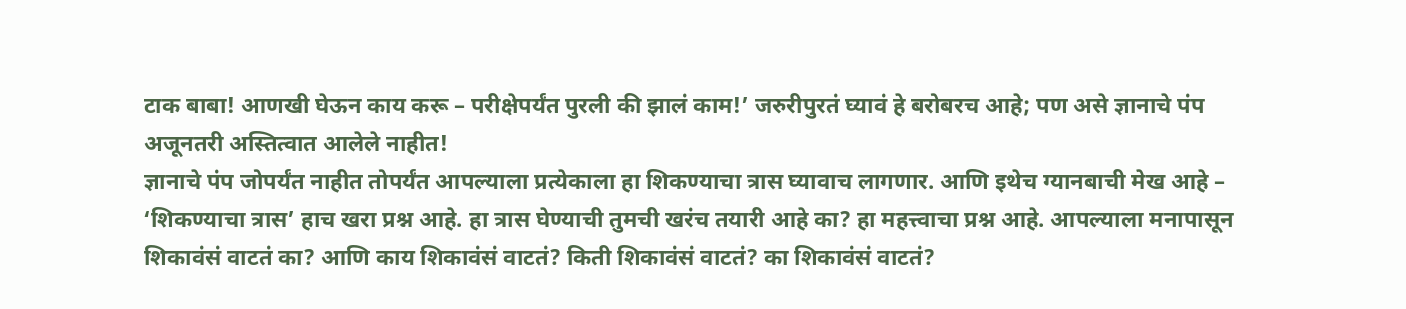टाक बाबा! आणखी घेऊन काय करू – परीक्षेपर्यंत पुरली की झालं काम!’ जरुरीपुरतं घ्यावं हे बरोबरच आहे; पण असे ज्ञानाचे पंप अजूनतरी अस्तित्वात आलेले नाहीत!
ज्ञानाचे पंप जोपर्यंत नाहीत तोपर्यंत आपल्याला प्रत्येकाला हा शिकण्याचा त्रास घ्यावाच लागणार. आणि इथेच ग्यानबाची मेख आहे – ‘शिकण्याचा त्रास’ हाच खरा प्रश्न आहे. हा त्रास घेण्याची तुमची खरंच तयारी आहे का? हा महत्त्वाचा प्रश्न आहे. आपल्याला मनापासून शिकावंसं वाटतं का? आणि काय शिकावंसं वाटतं? किती शिकावंसं वाटतं? का शिकावंसं वाटतं?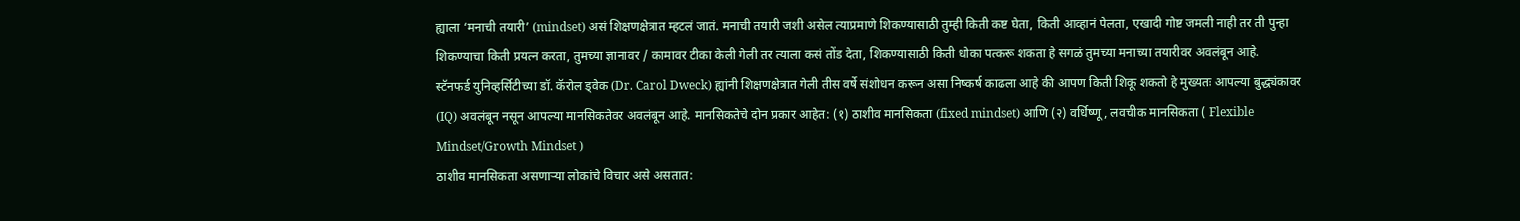ह्याला ‘मनाची तयारी’ (mindset) असं शिक्षणक्षेत्रात म्हटलं जातं. मनाची तयारी जशी असेल त्याप्रमाणे शिकण्यासाठी तुम्ही किती कष्ट घेता, किती आव्हानं पेलता, एखादी गोष्ट जमली नाही तर ती पुन्हा शिकण्याचा किती प्रयत्न करता, तुमच्या ज्ञानावर / कामावर टीका केली गेली तर त्याला कसं तोंड देता, शिकण्यासाठी किती धोका पत्करू शकता हे सगळं तुमच्या मनाच्या तयारीवर अवलंबून आहे.
स्टॅनफर्ड युनिव्हर्सिटीच्या डॉ. कॅरोल ड्वेक (Dr. Carol Dweck) ह्यांनी शिक्षणक्षेत्रात गेली तीस वर्षे संशोधन करून असा निष्कर्ष काढला आहे की आपण किती शिकू शकतो हे मुख्यतः आपल्या बुद्ध्यंकावर (IQ) अवलंबून नसून आपल्या मानसिकतेवर अवलंबून आहे. मानसिकतेचे दोन प्रकार आहेत: (१) ठाशीव मानसिकता (fixed mindset) आणि (२) वर्धिष्णू, लवचीक मानसिकता ( Flexible Mindset/Growth Mindset )
ठाशीव मानसिकता असणाऱ्या लोकांचे विचार असे असतात: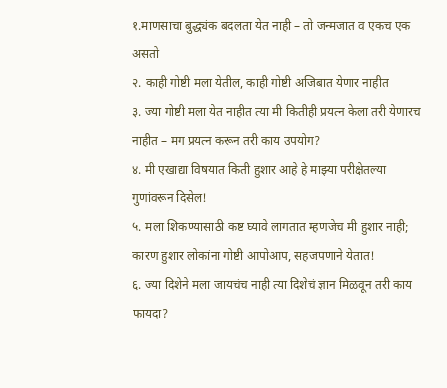१.माणसाचा बुद्ध्यंक बदलता येत नाही – तो जन्मजात व एकच एक असतो
२. काही गोष्टी मला येतील, काही गोष्टी अजिबात येणार नाहीत
३. ज्या गोष्टी मला येत नाहीत त्या मी कितीही प्रयत्न केला तरी येणारच नाहीत – मग प्रयत्न करून तरी काय उपयोग?
४. मी एखाद्या विषयात किती हुशार आहे हे माझ्या परीक्षेतल्या गुणांवरून दिसेल!
५. मला शिकण्यासाठी कष्ट घ्यावे लागतात म्हणजेच मी हुशार नाही; कारण हुशार लोकांना गोष्टी आपोआप, सहजपणाने येतात!
६. ज्या दिशेने मला जायचंच नाही त्या दिशेचं ज्ञान मिळवून तरी काय फायदा?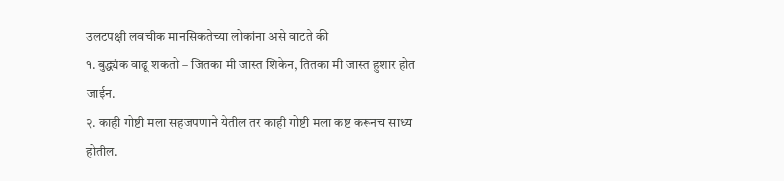उलटपक्षी लवचीक मानसिकतेच्या लोकांना असे वाटते की
१. बुद्ध्यंक वाढू शकतो – जितका मी जास्त शिकेन, तितका मी जास्त हुशार होत जाईन.
२. काही गोष्टी मला सहजपणाने येतील तर काही गोष्टी मला कष्ट करूनच साध्य होतील.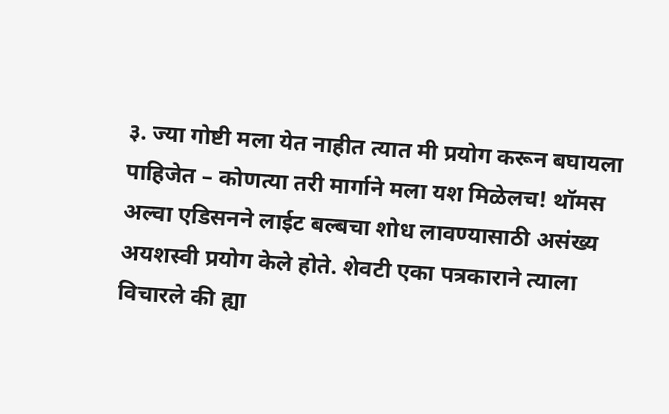३. ज्या गोष्टी मला येत नाहीत त्यात मी प्रयोग करून बघायला पाहिजेत – कोणत्या तरी मार्गाने मला यश मिळेलच! थॉमस अल्वा एडिसनने लाईट बल्बचा शोध लावण्यासाठी असंख्य अयशस्वी प्रयोग केले होते. शेवटी एका पत्रकाराने त्याला विचारले की ह्या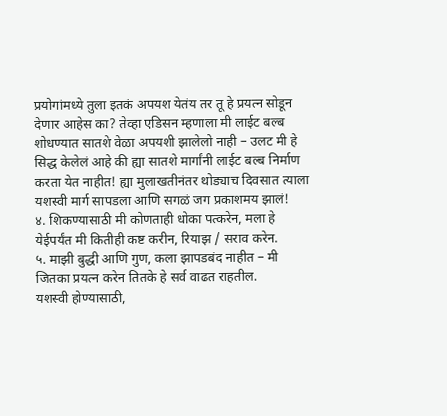प्रयोगांमध्ये तुला इतकं अपयश येतंय तर तू हे प्रयत्न सोडून देणार आहेस का? तेव्हा एडिसन म्हणाला मी लाईट बल्ब शोधण्यात सातशे वेळा अपयशी झालेलो नाही – उलट मी हे सिद्ध केलेलं आहे की ह्या सातशे मार्गांनी लाईट बल्ब निर्माण करता येत नाहीत! ह्या मुलाखतीनंतर थोड्याच दिवसात त्याला यशस्वी मार्ग सापडला आणि सगळं जग प्रकाशमय झालं!
४. शिकण्यासाठी मी कोणताही धोका पत्करेन, मला हे येईपर्यंत मी कितीही कष्ट करीन, रियाझ / सराव करेन.
५. माझी बुद्धी आणि गुण, कला झापडबंद नाहीत – मी जितका प्रयत्न करेन तितके हे सर्व वाढत राहतील.
यशस्वी होण्यासाठी,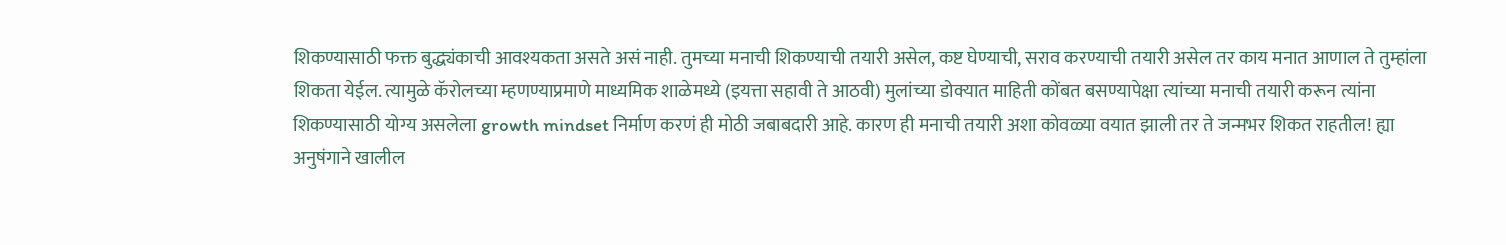शिकण्यासाठी फक्त बुद्ध्यंकाची आवश्यकता असते असं नाही. तुमच्या मनाची शिकण्याची तयारी असेल, कष्ट घेण्याची, सराव करण्याची तयारी असेल तर काय मनात आणाल ते तुम्हांला शिकता येईल. त्यामुळे कॅरोलच्या म्हणण्याप्रमाणे माध्यमिक शाळेमध्ये (इयत्ता सहावी ते आठवी) मुलांच्या डोक्यात माहिती कोंबत बसण्यापेक्षा त्यांच्या मनाची तयारी करून त्यांना शिकण्यासाठी योग्य असलेला growth mindset निर्माण करणं ही मोठी जबाबदारी आहे. कारण ही मनाची तयारी अशा कोवळ्या वयात झाली तर ते जन्मभर शिकत राहतील! ह्या अनुषंगाने खालील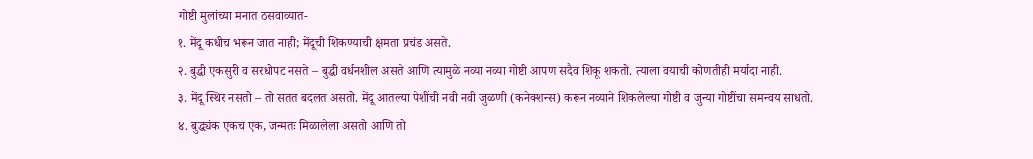गोष्टी मुलांच्या मनात ठसवाव्यात-
१. मेंदू कधीच भरून जात नाही; मेंदूची शिकण्याची क्षमता प्रचंड असते.
२. बुद्धी एकसुरी व सरधोपट नसते – बुद्धी वर्धनशील असते आणि त्यामुळे नव्या नव्या गोष्टी आपण सदैव शिकू शकतो. त्याला वयाची कोणतीही मर्यादा नाही.
३. मेंदू स्थिर नसतो – तो सतत बदलत असतो. मेंदू आतल्या पेशींची नवी नवी जुळणी (कनेक्शन्स) करून नव्याने शिकलेल्या गोष्टी व जुन्या गोष्टींचा समन्वय साधतो.
४. बुद्ध्यंक एकच एक, जन्मतः मिळालेला असतो आणि तो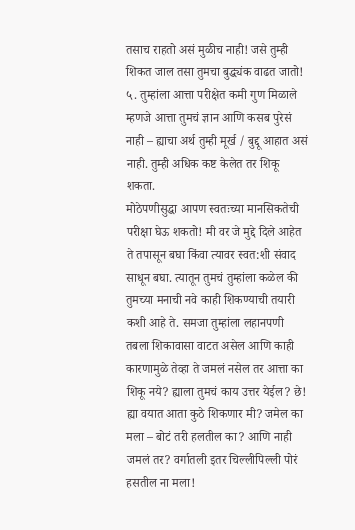तसाच राहतो असं मुळीच नाही! जसे तुम्ही शिकत जाल तसा तुमचा बुद्ध्यंक वाढत जातो!
५. तुम्हांला आत्ता परीक्षेत कमी गुण मिळाले म्हणजे आत्ता तुमचं ज्ञान आणि कसब पुरेसं नाही – ह्याचा अर्थ तुम्ही मूर्ख / बुद्दू आहात असं नाही. तुम्ही अधिक कष्ट केलेत तर शिकू शकता.
मोठेपणीसुद्धा आपण स्वतःच्या मानसिकतेची परीक्षा घेऊ शकतो! मी वर जे मुद्दे दिले आहेत ते तपासून बघा किंवा त्यावर स्वत:शी संवाद साधून बघा. त्यातून तुमचं तुम्हांला कळेल की तुमच्या मनाची नवे काही शिकण्याची तयारी कशी आहे ते. समजा तुम्हांला लहानपणी तबला शिकावासा वाटत असेल आणि काही कारणामुळे तेव्हा ते जमलं नसेल तर आत्ता का शिकू नये? ह्याला तुमचं काय उत्तर येईल? छे! ह्या वयात आता कुठे शिकणार मी? जमेल का मला – बोटं तरी हलतील का? आणि नाही जमलं तर? वर्गातली इतर चिल्लीपिल्ली पोरं हसतील ना मला!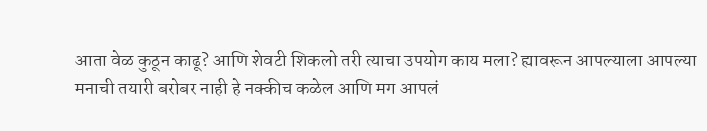आता वेळ कुठून काढू? आणि शेवटी शिकलो तरी त्याचा उपयोग काय मला? ह्यावरून आपल्याला आपल्या मनाची तयारी बरोबर नाही हे नक्कीच कळेल आणि मग आपलं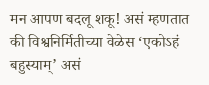मन आपण बदलू शकू! असं म्हणतात की विश्वनिर्मितीच्या वेळेस ‘एकोऽहं बहुस्याम्’ असं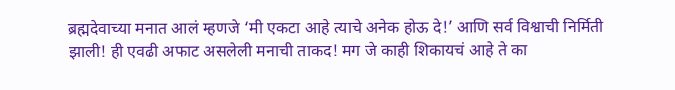ब्रह्मदेवाच्या मनात आलं म्हणजे ‘मी एकटा आहे त्याचे अनेक होऊ दे!’ आणि सर्व विश्वाची निर्मिती झाली! ही एवढी अफाट असलेली मनाची ताकद! मग जे काही शिकायचं आहे ते का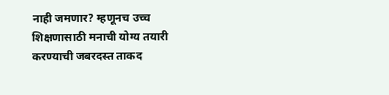नाही जमणार? म्हणूनच उच्च शिक्षणासाठी मनाची योग्य तयारी करण्याची जबरदस्त ताकद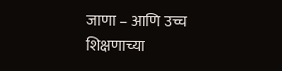जाणा – आणि उच्च शिक्षणाच्या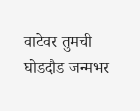वाटेवर तुमची घोडदौड जन्मभर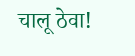चालू ठेवा!